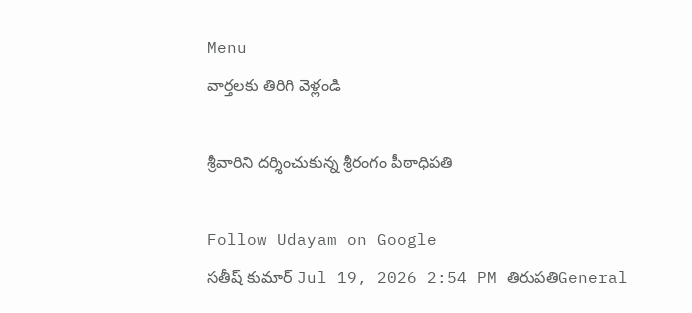Menu
వార్తలకు తిరిగి వెళ్లండి

శ్రీవారిని దర్శించుకున్న శ్రీరంగం పీఠాధిపతి

Follow Udayam on Google
సతీష్ కుమార్ Jul 19, 2026 2:54 PM తిరుపతిGeneral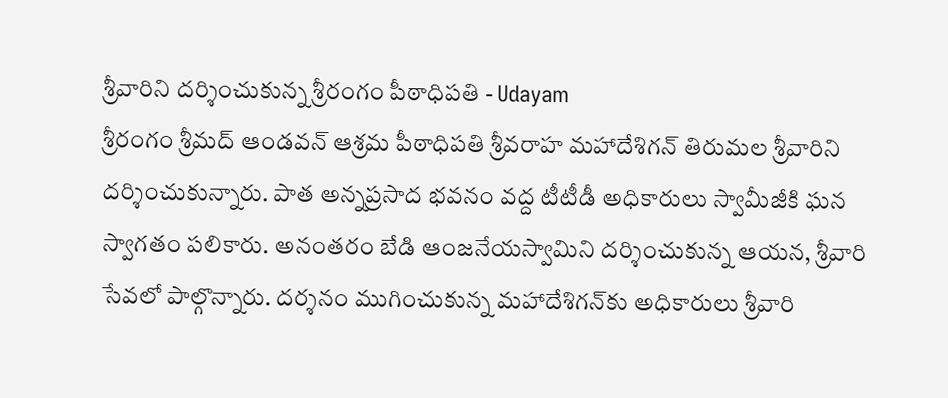శ్రీవారిని దర్శించుకున్న శ్రీరంగం పీఠాధిపతి - Udayam
శ్రీరంగం శ్రీమద్‌ ఆండవన్‌ ఆశ్రమ పీఠాధిపతి శ్రీవరాహ మహాదేశిగన్‌ తిరుమల శ్రీవారిని దర్శించుకున్నారు. పాత అన్నప్రసాద భవనం వద్ద టీటీడీ అధికారులు స్వామీజీకి ఘన స్వాగతం పలికారు. అనంతరం బేడి ఆంజనేయస్వామిని దర్శించుకున్న ఆయన, శ్రీవారి సేవలో పాల్గొన్నారు. దర్శనం ముగించుకున్న మహాదేశిగన్‌కు అధికారులు శ్రీవారి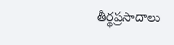తీర్థప్రసాదాలు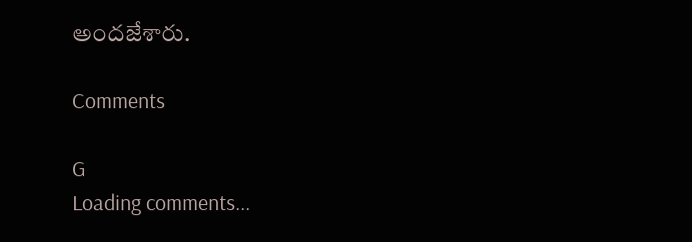అందజేశారు.

Comments

G
Loading comments...